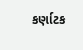કર્ણાટક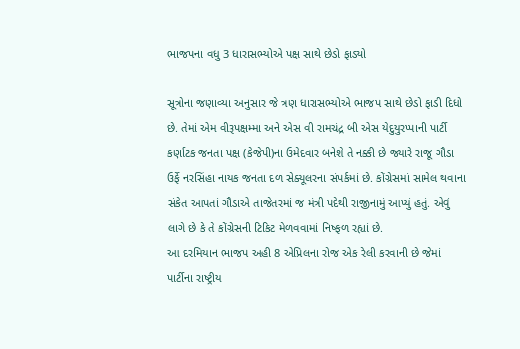ભાજપના વધુ 3 ધારાસભ્યોએ પક્ષ સાથે છેડો ફાડ્યો

સૂત્રોના જણાવ્યા અનુસાર જે ત્રણ ધારાસભ્યોએ ભાજપ સાથે છેડો ફાડી દિધો છે. તેમાં એમ વીરૂપક્ષમ્મા અને એસ વી રામચંદ્ર બી એસ યેદુયુરપ્પાની પાર્ટી કર્ણાટક જનતા પક્ષ (કેજેપી)ના ઉમેદવાર બનેશે તે નક્કી છે જ્યારે રાજૂ ગૌડા ઉર્ફે નરસિંહા નાયક જનતા દળ સેક્યૂલરના સંપર્કમાં છે. કોંગ્રેસમાં સામેલ થવાના સંકેત આપતાં ગૌડાએ તાજેતરમાં જ મંત્રી પદેથી રાજીનામું આપ્યું હતું. એવું લાગે છે કે તે કોંગ્રેસની ટિકિટ મેળવવામાં નિષ્ફળ રહ્યાં છે.
આ દરમિયાન ભાજપ અહી 8 એપ્રિલના રોજ એક રેલી કરવાની છે જેમાં પાર્ટીના રાષ્ટ્રીય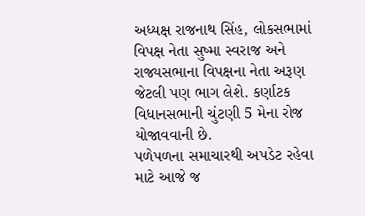અધ્યક્ષ રાજનાથ સિંહ, લોકસભામાં વિપક્ષ નેતા સુષ્મા સ્વરાજ અને રાજ્યસભાના વિપક્ષના નેતા અરૂણ જેટલી પણ ભાગ લેશે. કર્ણાટક વિધાનસભાની ચુંટણી 5 મેના રોજ યોજાવવાની છે.
પળેપળના સમાચારથી અપડેટ રહેવા માટે આજે જ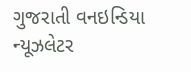ગુજરાતી વનઇન્ડિયા ન્યૂઝલેટર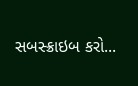સબસ્ક્રાઇબ કરો...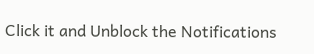Click it and Unblock the Notifications